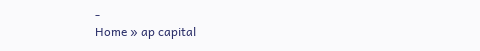-
Home » ap capital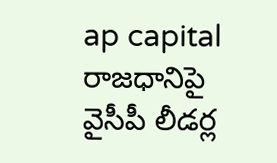ap capital
రాజధానిపై వైసీపీ లీడర్ల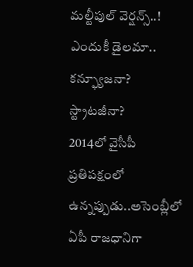మల్టీపుల్ వెర్షన్స్..! ఎందుకీ డైలమా.. కన్ఫ్యూజనా? స్ట్రాటజీనా?
2014లో వైసీపీ ప్రతిపక్షంలో ఉన్నప్పుడు..అసెంబ్లీలో ఏపీ రాజధానిగా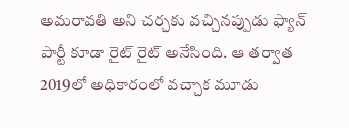అమరావతి అని చర్చకు వచ్చినప్పుడు ఫ్యాన్ పార్టీ కూడా రైట్ రైట్ అనేసింది. ఆ తర్వాత 2019లో అధికారంలో వచ్చాక మూడు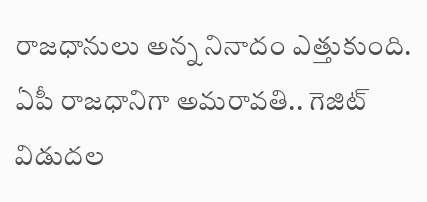రాజధానులు అన్న నినాదం ఎత్తుకుంది.
ఏపీ రాజధానిగా అమరావతి.. గెజిట్ విడుదల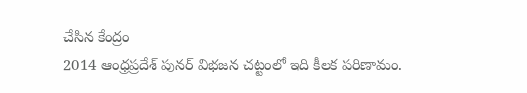చేసిన కేంద్రం
2014 ఆంధ్రప్రదేశ్ పునర్ విభజన చట్టంలో ఇది కీలక పరిణామం.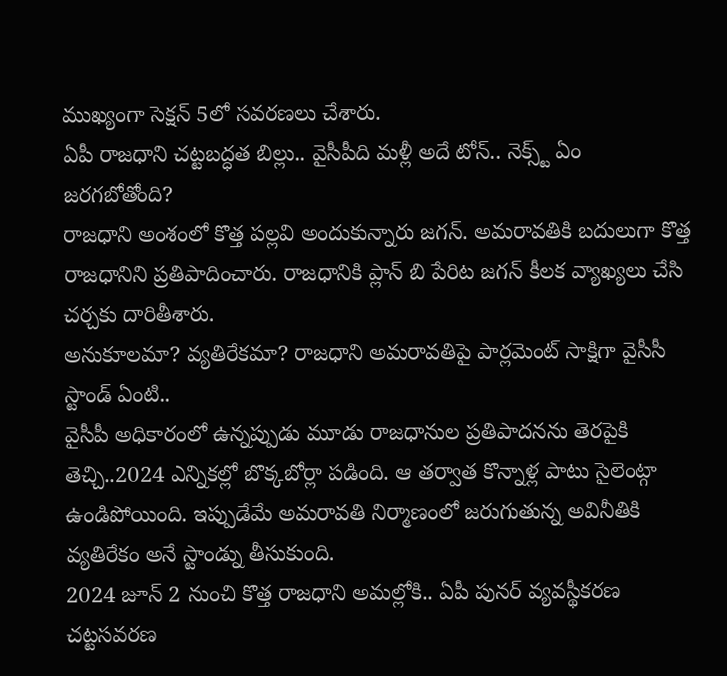ముఖ్యంగా సెక్షన్ 5లో సవరణలు చేశారు.
ఏపీ రాజధాని చట్టబద్ధత బిల్లు.. వైసీపీది మళ్లీ అదే టోన్.. నెక్స్ట్ ఏం జరగబోతోంది?
రాజధాని అంశంలో కొత్త పల్లవి అందుకున్నారు జగన్. అమరావతికి బదులుగా కొత్త రాజధానిని ప్రతిపాదించారు. రాజధానికి ప్లాన్ బి పేరిట జగన్ కీలక వ్యాఖ్యలు చేసి చర్చకు దారితీశారు.
అనుకూలమా? వ్యతిరేకమా? రాజధాని అమరావతిపై పార్లమెంట్ సాక్షిగా వైసీసీ స్టాండ్ ఏంటి..
వైసీపీ అధికారంలో ఉన్నప్పుడు మూడు రాజధానుల ప్రతిపాదనను తెరపైకి తెచ్చి..2024 ఎన్నికల్లో బొక్కబోర్లా పడింది. ఆ తర్వాత కొన్నాళ్ల పాటు సైలెంట్గా ఉండిపోయింది. ఇప్పుడేమే అమరావతి నిర్మాణంలో జరుగుతున్న అవినీతికి వ్యతిరేకం అనే స్టాండ్ను తీసుకుంది.
2024 జూన్ 2 నుంచి కొత్త రాజధాని అమల్లోకి.. ఏపీ పునర్ వ్యవస్థీకరణ చట్టసవరణ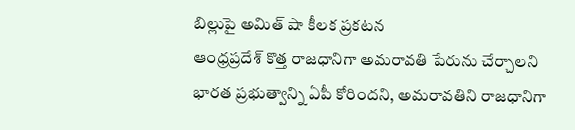బిల్లుపై అమిత్ షా కీలక ప్రకటన
ఆంధ్రప్రదేశ్ కొత్త రాజధానిగా అమరావతి పేరును చేర్చాలని భారత ప్రభుత్వాన్ని ఏపీ కోరిందని, అమరావతిని రాజధానిగా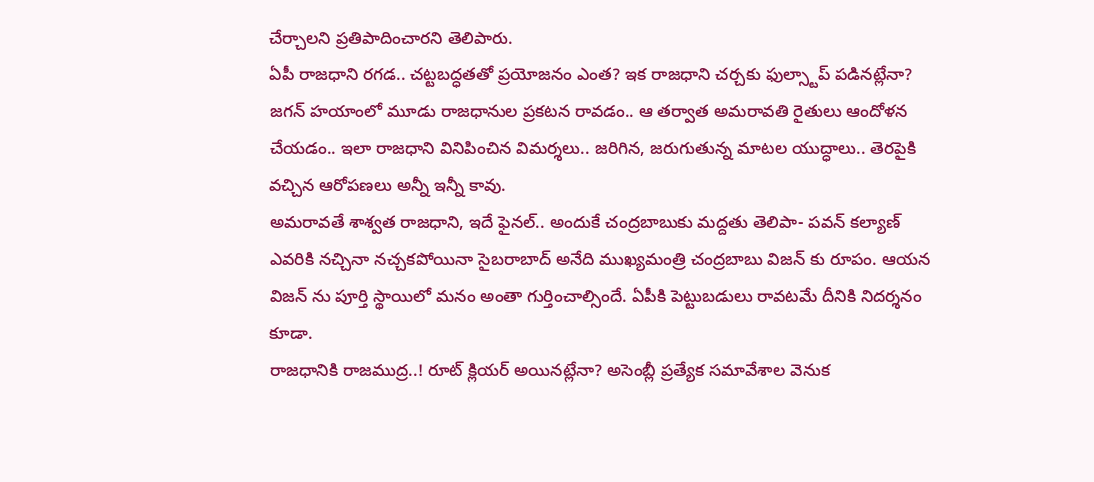చేర్చాలని ప్రతిపాదించారని తెలిపారు.
ఏపీ రాజధాని రగడ.. చట్టబద్ధతతో ప్రయోజనం ఎంత? ఇక రాజధాని చర్చకు ఫుల్స్టాప్ పడినట్లేనా?
జగన్ హయాంలో మూడు రాజధానుల ప్రకటన రావడం.. ఆ తర్వాత అమరావతి రైతులు ఆందోళన చేయడం.. ఇలా రాజధాని వినిపించిన విమర్శలు.. జరిగిన, జరుగుతున్న మాటల యుద్ధాలు.. తెరపైకి వచ్చిన ఆరోపణలు అన్నీ ఇన్నీ కావు.
అమరావతే శాశ్వత రాజధాని, ఇదే ఫైనల్.. అందుకే చంద్రబాబుకు మద్దతు తెలిపా- పవన్ కల్యాణ్
ఎవరికి నచ్చినా నచ్చకపోయినా సైబరాబాద్ అనేది ముఖ్యమంత్రి చంద్రబాబు విజన్ కు రూపం. ఆయన విజన్ ను పూర్తి స్థాయిలో మనం అంతా గుర్తించాల్సిందే. ఏపీకి పెట్టుబడులు రావటమే దీనికి నిదర్శనం కూడా.
రాజధానికి రాజముద్ర..! రూట్ క్లియర్ అయినట్లేనా? అసెంబ్లీ ప్రత్యేక సమావేశాల వెనుక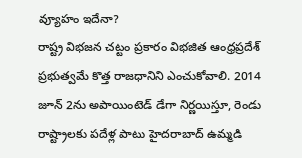వ్యూహం ఇదేనా?
రాష్ట్ర విభజన చట్టం ప్రకారం విభజిత ఆంధ్రప్రదేశ్ ప్రభుత్వమే కొత్త రాజధానిని ఎంచుకోవాలి. 2014 జూన్ 2ను అపాయింటెడ్ డేగా నిర్ణయిస్తూ, రెండు రాష్ట్రాలకు పదేళ్ల పాటు హైదరాబాద్ ఉమ్మడి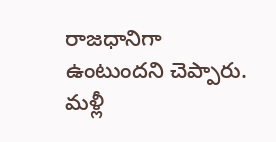రాజధానిగా ఉంటుందని చెప్పారు.
మళ్లీ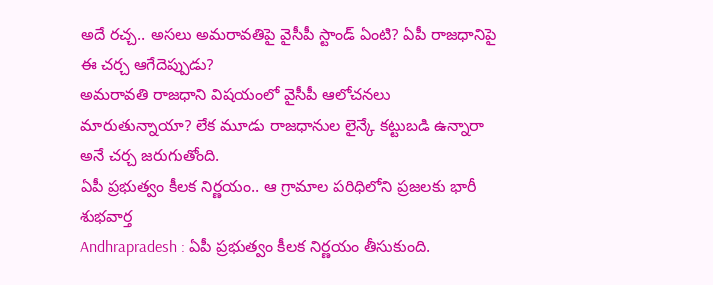అదే రచ్చ.. అసలు అమరావతిపై వైసీపీ స్టాండ్ ఏంటి? ఏపీ రాజధానిపై ఈ చర్చ ఆగేదెప్పుడు?
అమరావతి రాజధాని విషయంలో వైసీపీ ఆలోచనలు మారుతున్నాయా? లేక మూడు రాజధానుల లైన్కే కట్టుబడి ఉన్నారా అనే చర్చ జరుగుతోంది.
ఏపీ ప్రభుత్వం కీలక నిర్ణయం.. ఆ గ్రామాల పరిధిలోని ప్రజలకు భారీ శుభవార్త
Andhrapradesh : ఏపీ ప్రభుత్వం కీలక నిర్ణయం తీసుకుంది.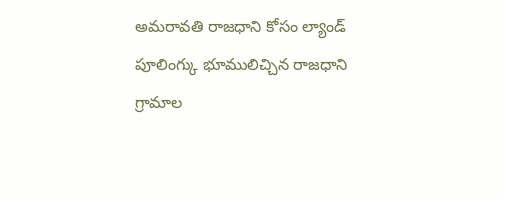అమరావతి రాజధాని కోసం ల్యాండ్ పూలింగ్కు భూములిచ్చిన రాజధాని గ్రామాల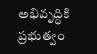అభివృద్ధికి ప్రభుత్వం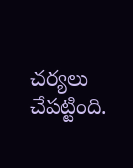చర్యలు చేపట్టింది.